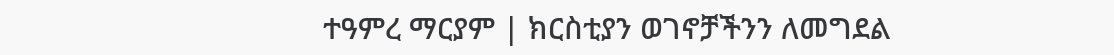ተዓምረ ማርያም | ክርስቲያን ወገኖቻችንን ለመግደል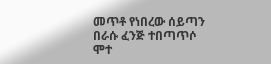መጥቶ የነበረው ሰይጣን በራሱ ፈንጅ ተበጣጥሶ ሞተ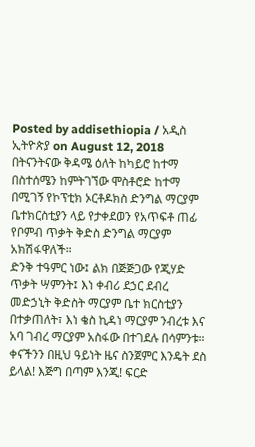Posted by addisethiopia / አዲስ ኢትዮጵያ on August 12, 2018
በትናንትናው ቅዳሜ ዕለት ከካይሮ ከተማ በስተሰሜን ከምትገኘው ሞስቶሮድ ከተማ በሚገኝ የኮፕቲክ ኦርቶዶክስ ድንግል ማርያም ቤተክርስቲያን ላይ የታቀደወን የአጥፍቶ ጠፊ የቦምብ ጥቃት ቅድስ ድንግል ማርያም አክሽፋዋለች።
ድንቅ ተዓምር ነው፤ ልክ በጅጅጋው የጂሃድ ጥቃት ሣምንት፤ እነ ቀብሪ ደኃር ደብረ መድኃኒት ቅድስት ማርያም ቤተ ክርስቲያን በተቃጠለት፣ እነ ቄስ ኪዳነ ማርያም ንብረቱ እና አባ ገብረ ማርያም አስፋው በተገደሉ በሳምንቱ።
ቀናችንን በዚህ ዓይነት ዜና ስንጀምር እንዴት ደስ ይላል! እጅግ በጣም እንጂ! ፍርድ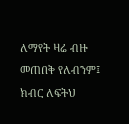ለማየት ዛሬ ብዙ መጠበቅ የለብንም፤ ክብር ለፍትህ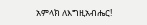አምላክ ለእግዚአብሔር!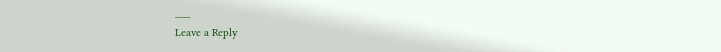___
Leave a Reply